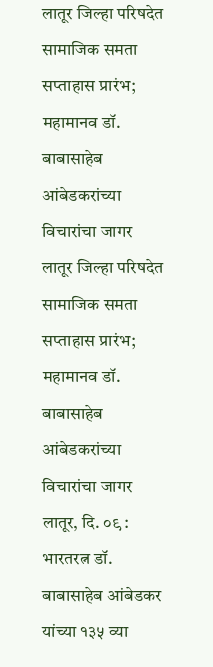लातूर जिल्हा परिषदेत सामाजिक समता सप्ताहास प्रारंभ; महामानव डॉ. बाबासाहेब आंबेडकरांच्या विचारांचा जागर
लातूर जिल्हा परिषदेत सामाजिक समता सप्ताहास प्रारंभ;
महामानव डॉ. बाबासाहेब आंबेडकरांच्या विचारांचा जागर
लातूर, दि. ०९ : भारतरत्न डॉ. बाबासाहेब आंबेडकर यांच्या १३५ व्या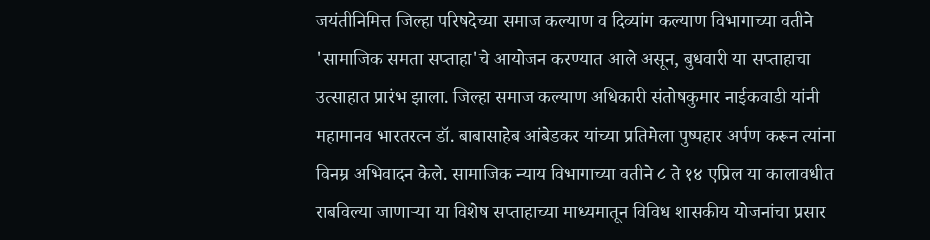जयंतीनिमित्त जिल्हा परिषदेच्या समाज कल्याण व दिव्यांग कल्याण विभागाच्या वतीने 'सामाजिक समता सप्ताहा'चे आयोजन करण्यात आले असून, बुधवारी या सप्ताहाचा उत्साहात प्रारंभ झाला. जिल्हा समाज कल्याण अधिकारी संतोषकुमार नाईकवाडी यांनी महामानव भारतरत्न डॉ. बाबासाहेब आंबेडकर यांच्या प्रतिमेला पुष्पहार अर्पण करून त्यांना विनम्र अभिवादन केले. सामाजिक न्याय विभागाच्या वतीने ८ ते १४ एप्रिल या कालावधीत राबविल्या जाणाऱ्या या विशेष सप्ताहाच्या माध्यमातून विविध शासकीय योजनांचा प्रसार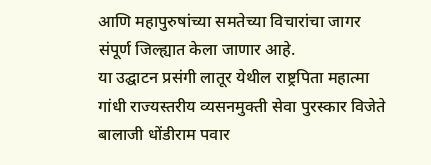आणि महापुरुषांच्या समतेच्या विचारांचा जागर संपूर्ण जिल्ह्यात केला जाणार आहे.
या उद्घाटन प्रसंगी लातूर येथील राष्ट्रपिता महात्मा गांधी राज्यस्तरीय व्यसनमुक्ती सेवा पुरस्कार विजेते बालाजी धोंडीराम पवार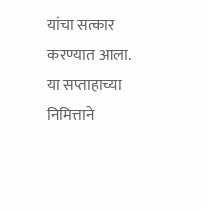यांचा सत्कार करण्यात आला. या सप्ताहाच्या निमित्ताने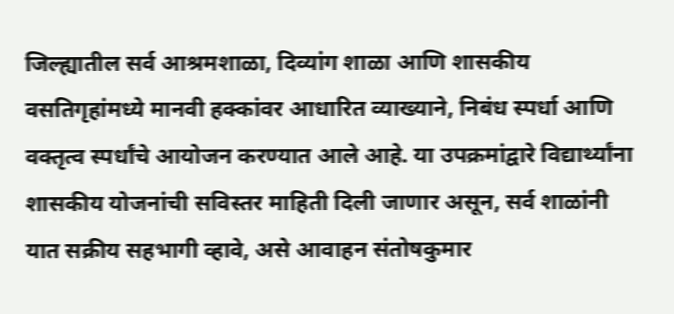जिल्ह्यातील सर्व आश्रमशाळा, दिव्यांग शाळा आणि शासकीय वसतिगृहांमध्ये मानवी हक्कांवर आधारित व्याख्याने, निबंध स्पर्धा आणि वक्तृत्व स्पर्धांचे आयोजन करण्यात आले आहे. या उपक्रमांद्वारे विद्यार्थ्यांना शासकीय योजनांची सविस्तर माहिती दिली जाणार असून, सर्व शाळांनी यात सक्रीय सहभागी व्हावे, असे आवाहन संतोषकुमार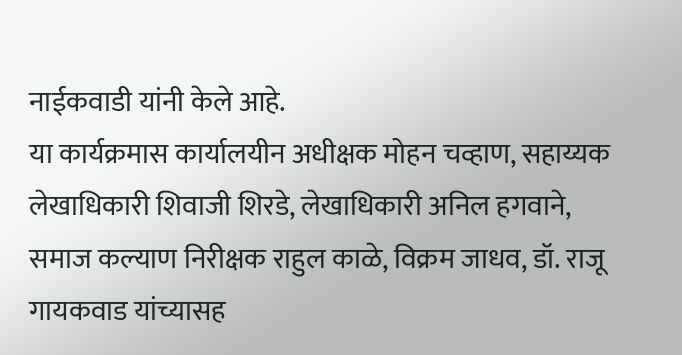नाईकवाडी यांनी केले आहे.
या कार्यक्रमास कार्यालयीन अधीक्षक मोहन चव्हाण, सहाय्यक लेखाधिकारी शिवाजी शिरडे, लेखाधिकारी अनिल हगवाने, समाज कल्याण निरीक्षक राहुल काळे, विक्रम जाधव, डॉ. राजू गायकवाड यांच्यासह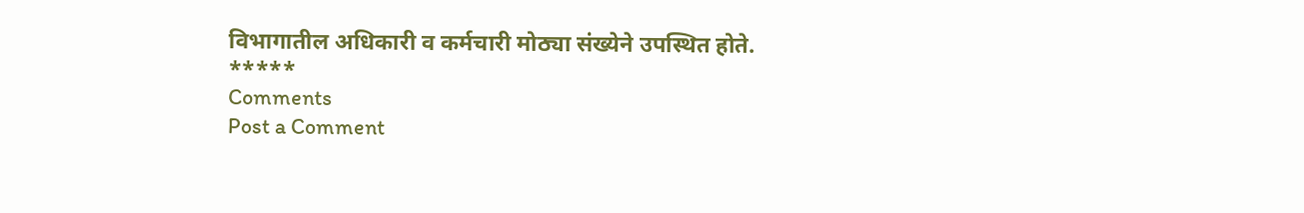विभागातील अधिकारी व कर्मचारी मोठ्या संख्येने उपस्थित होते.
*****
Comments
Post a Comment